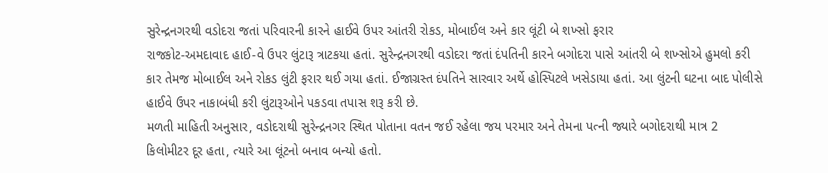સુરેન્દ્રનગરથી વડોદરા જતાં પરિવારની કારને હાઈવે ઉપર આંતરી રોકડ, મોબાઈલ અને કાર લૂંટી બે શખ્સો ફરાર
રાજકોટ-અમદાવાદ હાઈ-વે ઉપર લુંટારૂ ત્રાટકયા હતાં. સુરેન્દ્રનગરથી વડોદરા જતાં દંપતિની કારને બગોદરા પાસે આંતરી બે શખ્સોએ હુમલો કરી કાર તેમજ મોબાઈલ અને રોકડ લુંટી ફરાર થઈ ગયા હતાં. ઈજાગ્રસ્ત દંપતિને સારવાર અર્થે હોસ્પિટલે ખસેડાયા હતાં. આ લુંટની ઘટના બાદ પોલીસે હાઈવે ઉપર નાકાબંધી કરી લુંટારૂઓને પકડવા તપાસ શરૂ કરી છે.
મળતી માહિતી અનુસાર, વડોદરાથી સુરેન્દ્રનગર સ્થિત પોતાના વતન જઈ રહેલા જય પરમાર અને તેમના પત્ની જ્યારે બગોદરાથી માત્ર 2 કિલોમીટર દૂર હતા, ત્યારે આ લૂંટનો બનાવ બન્યો હતો.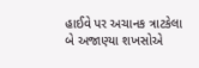હાઈવે પર અચાનક ત્રાટકેલા બે અજાણ્યા શખસોએ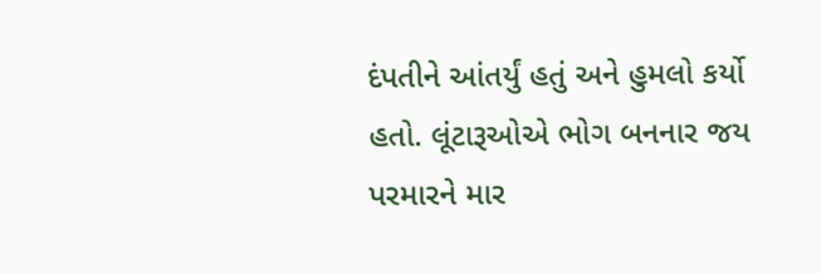દંપતીને આંતર્યું હતું અને હુમલો કર્યો હતો. લૂંટારૂઓએ ભોગ બનનાર જય પરમારને માર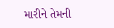મારીને તેમની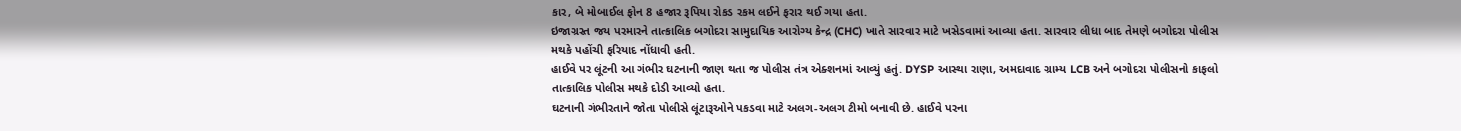કાર, બે મોબાઈલ ફોન 8 હજાર રૂપિયા રોકડ રકમ લઈને ફરાર થઈ ગયા હતા.
ઇજાગ્રસ્ત જય પરમારને તાત્કાલિક બગોદરા સામુદાયિક આરોગ્ય કેન્દ્ર (CHC) ખાતે સારવાર માટે ખસેડવામાં આવ્યા હતા. સારવાર લીધા બાદ તેમણે બગોદરા પોલીસ મથકે પહોંચી ફરિયાદ નોંધાવી હતી.
હાઈવે પર લૂંટની આ ગંભીર ઘટનાની જાણ થતા જ પોલીસ તંત્ર એક્શનમાં આવ્યું હતું. DYSP આસ્થા રાણા, અમદાવાદ ગ્રામ્ય LCB અને બગોદરા પોલીસનો કાફલો તાત્કાલિક પોલીસ મથકે દોડી આવ્યો હતા.
ઘટનાની ગંભીરતાને જોતા પોલીસે લૂંટારૂઓને પકડવા માટે અલગ-અલગ ટીમો બનાવી છે. હાઈવે પરના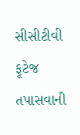સીસીટીવી ફૂટેજ તપાસવાની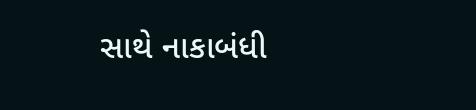સાથે નાકાબંધી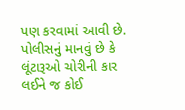પણ કરવામાં આવી છે. પોલીસનું માનવું છે કે લૂંટારૂઓ ચોરીની કાર લઈને જ કોઈ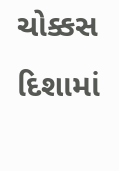ચોક્કસ દિશામાં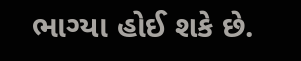ભાગ્યા હોઈ શકે છે.